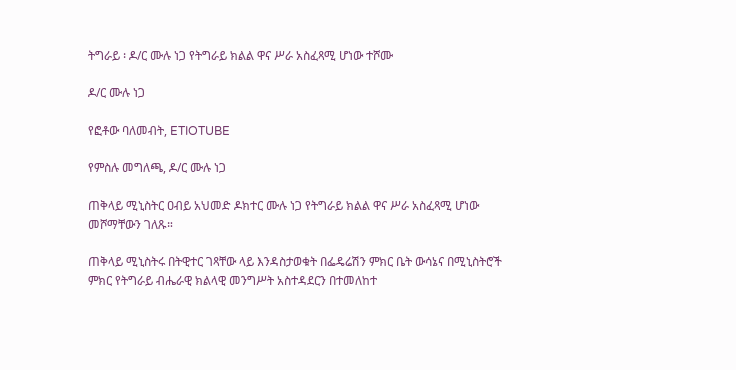ትግራይ ፡ ዶ/ር ሙሉ ነጋ የትግራይ ክልል ዋና ሥራ አስፈጻሚ ሆነው ተሾሙ

ዶ/ር ሙሉ ነጋ

የፎቶው ባለመብት, ETIOTUBE

የምስሉ መግለጫ, ዶ/ር ሙሉ ነጋ

ጠቅላይ ሚኒስትር ዐብይ አህመድ ዶክተር ሙሉ ነጋ የትግራይ ክልል ዋና ሥራ አስፈጻሚ ሆነው መሾማቸውን ገለጹ።

ጠቅላይ ሚኒስትሩ በትዊተር ገጻቸው ላይ እንዳስታወቁት በፌዴሬሽን ምክር ቤት ውሳኔና በሚኒስትሮች ምክር የትግራይ ብሔራዊ ክልላዊ መንግሥት አስተዳደርን በተመለከተ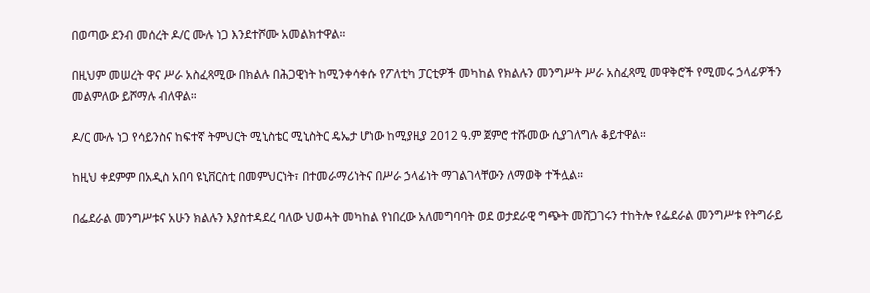በወጣው ደንብ መሰረት ዶ/ር ሙሉ ነጋ እንደተሾሙ አመልክተዋል።

በዚህም መሠረት ዋና ሥራ አስፈጻሚው በክልሉ በሕጋዊነት ከሚንቀሳቀሱ የፖለቲካ ፓርቲዎች መካከል የክልሉን መንግሥት ሥራ አስፈጻሚ መዋቅሮች የሚመሩ ኃላፊዎችን መልምለው ይሾማሉ ብለዋል።

ዶ/ር ሙሉ ነጋ የሳይንስና ከፍተኛ ትምህርት ሚኒስቴር ሚኒስትር ዴኤታ ሆነው ከሚያዚያ 2012 ዓ.ም ጀምሮ ተሹመው ሲያገለግሉ ቆይተዋል።

ከዚህ ቀደምም በአዲስ አበባ ዩኒቨርስቲ በመምህርነት፣ በተመራማሪነትና በሥራ ኃላፊነት ማገልገላቸውን ለማወቅ ተችሏል።

በፌደራል መንግሥቱና አሁን ክልሉን እያስተዳደረ ባለው ህወሓት መካከል የነበረው አለመግባባት ወደ ወታደራዊ ግጭት መሸጋገሩን ተከትሎ የፌደራል መንግሥቱ የትግራይ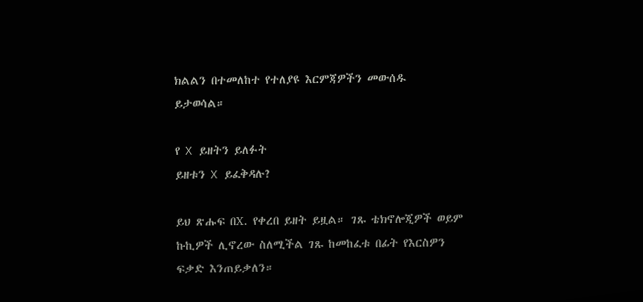ክልልን በተመለከተ የተለያዩ እርምጃዎችን መውሰዱ ይታወሳል።

የ X ይዘትን ይለፉት
ይዘቱን X ይፈቅዳሉ?

ይህ ጽሑፍ በX. የቀረበ ይዘት ይዟል። ገጹ ቴክኖሎጂዎች ወይም ኩኪዎች ሊኖረው ስለሚችል ገጹ ከመከፈቱ በፊት የእርስዎን ፍቃድ እንጠይቃለን።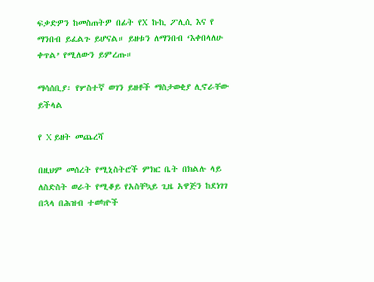ፍቃድዎን ከመስጠትዎ በፊት የX ኩኪ ፖሊሲ እና የ ማንበብ ይፈልጉ ይሆናል። ይዘቱን ለማንበብ ‘እቀበላለሁ ቀጥል’ የሚለውን ይምረጡ።

ማሳሰቢያ፡ የሦስተኛ ወገን ይዘቶች ማስታወቂያ ሊኖራቸው ይችላል

የ X ይዘት መጨረሻ

በዚህም መሰረት የሚኒስትሮች ምክር ቤት በክልሉ ላይ ለስድስት ወራት የሚቆይ የአስቸኳይ ጊዜ አዋጅን ከደነገገ በኋላ በሕዝብ ተወካዮች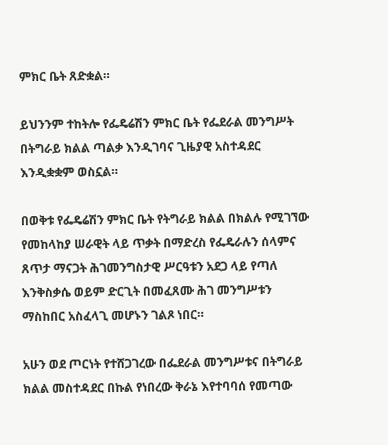ምክር ቤት ጸድቋል።

ይህንንም ተከትሎ የፌዴሬሽን ምክር ቤት የፌደራል መንግሥት በትግራይ ክልል ጣልቃ እንዲገባና ጊዜያዊ አስተዳደር እንዲቋቋም ወስኗል።

በወቅቱ የፌዴሬሽን ምክር ቤት የትግራይ ክልል በክልሉ የሚገኘው የመከላከያ ሠራዊት ላይ ጥቃት በማድረስ የፌዴራሉን ሰላምና ጸጥታ ማናጋት ሕገመንግስታዊ ሥርዓቱን አደጋ ላይ የጣለ እንቅስቃሴ ወይም ድርጊት በመፈጸሙ ሕገ መንግሥቱን ማስከበር አስፈላጊ መሆኑን ገልጾ ነበር።

አሁን ወደ ጦርነት የተሸጋገረው በፌደራል መንግሥቱና በትግራይ ክልል መስተዳደር በኩል የነበረው ቅራኔ እየተባባሰ የመጣው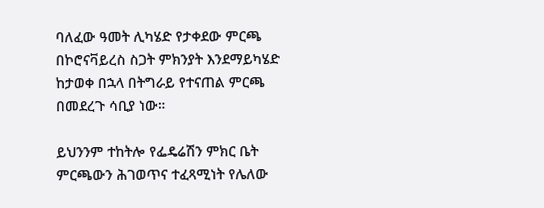ባለፈው ዓመት ሊካሄድ የታቀደው ምርጫ በኮሮናቫይረስ ስጋት ምክንያት እንደማይካሄድ ከታወቀ በኋላ በትግራይ የተናጠል ምርጫ በመደረጉ ሳቢያ ነው።

ይህንንም ተከትሎ የፌዴሬሽን ምክር ቤት ምርጫውን ሕገወጥና ተፈጻሚነት የሌለው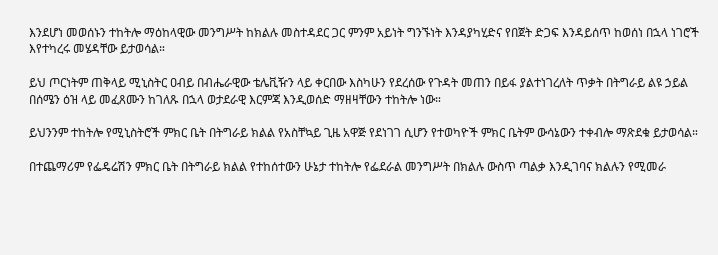እንደሆነ መወሰኑን ተከትሎ ማዕከላዊው መንግሥት ከክልሉ መስተዳደር ጋር ምንም አይነት ግንኙነት እንዳያካሂድና የበጀት ድጋፍ እንዳይሰጥ ከወሰነ በኋላ ነገሮች እየተካረሩ መሄዳቸው ይታወሳል።

ይህ ጦርነትም ጠቅላይ ሚኒስትር ዐብይ በብሔራዊው ቴሌቪዥን ላይ ቀርበው እስካሁን የደረሰው የጉዳት መጠን በይፋ ያልተነገረለት ጥቃት በትግራይ ልዩ ኃይል በሰሜን ዕዝ ላይ መፈጸሙን ከገለጹ በኋላ ወታደራዊ እርምጃ እንዲወሰድ ማዘዛቸውን ተከትሎ ነው።

ይህንንም ተከትሎ የሚኒስትሮች ምክር ቤት በትግራይ ክልል የአስቸኳይ ጊዜ አዋጅ የደነገገ ሲሆን የተወካዮች ምክር ቤትም ውሳኔውን ተቀብሎ ማጽደቁ ይታወሳል።

በተጨማሪም የፌዴሬሽን ምክር ቤት በትግራይ ክልል የተከሰተውን ሁኔታ ተከትሎ የፌደራል መንግሥት በክልሉ ውስጥ ጣልቃ እንዲገባና ክልሉን የሚመራ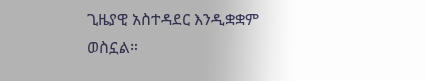ጊዜያዊ አስተዳደር እንዲቋቋም ወስኗል።